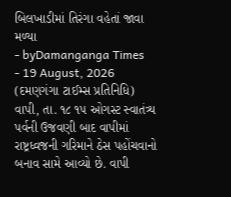બિલખાડીમાં તિરંગા વહેતાં જાવા મળ્યા
- byDamanganga Times
- 19 August, 2026
(દમણગંગા ટાઈમ્સ પ્રતિનિધિ)
વાપી, તા. ૧૮ ૧૫ ઓગસ્ટ સ્વાતંત્ર્ય પર્વની ઉજવણી બાદ વાપીમાં રાષ્ટ્રધ્વજની ગરિમાને ઠેસ પહોંચવાનો બનાવ સામે આવ્યો છે. વાપી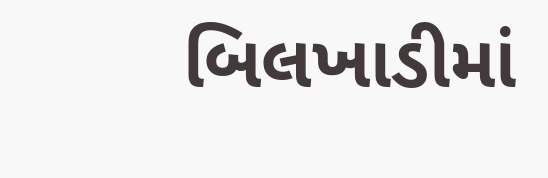બિલખાડીમાં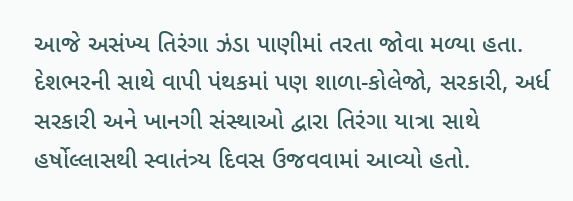આજે અસંખ્ય તિરંગા ઝંડા પાણીમાં તરતા જોવા મળ્યા હતા. દેશભરની સાથે વાપી પંથકમાં પણ શાળા-કોલેજો, સરકારી, અર્ધ સરકારી અને ખાનગી સંસ્થાઓ દ્વારા તિરંગા યાત્રા સાથે હર્ષોલ્લાસથી સ્વાતંત્ર્ય દિવસ ઉજવવામાં આવ્યો હતો.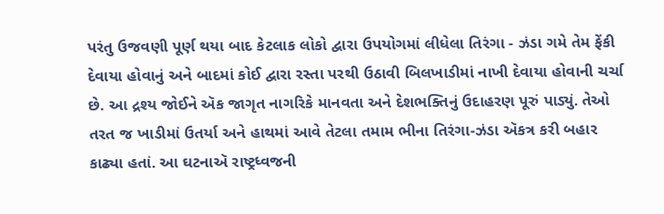પરંતુ ઉજવણી પૂર્ણ થયા બાદ કેટલાક લોકો દ્વારા ઉપયોગમાં લીધેલા તિરંગા - ઝંડા ગમે તેમ ફેંકી દેવાયા હોવાનું અને બાદમાં કોઈ દ્વારા રસ્તા પરથી ઉઠાવી બિલખાડીમાં નાખી દેવાયા હોવાની ચર્ચા છે. આ દ્રશ્ય જોઈને ઍક જાગૃત નાગરિકે માનવતા અને દેશભક્તિનું ઉદાહરણ પૂરું પાડ્યું. તેઓ તરત જ ખાડીમાં ઉતર્યા અને હાથમાં આવે તેટલા તમામ ભીના તિરંગા-ઝંડા ઍકત્ર કરી બહાર કાઢ્યા હતાં. આ ઘટનાઍ રાષ્ટ્રધ્વજની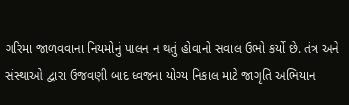ગરિમા જાળવવાના નિયમોનું પાલન ન થતું હોવાનો સવાલ ઉભો કર્યો છે. તંત્ર અને સંસ્થાઓ દ્વારા ઉજવણી બાદ ધ્વજના યોગ્ય નિકાલ માટે જાગૃતિ અભિયાન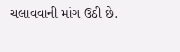ચલાવવાની માંગ ઉઠી છે.